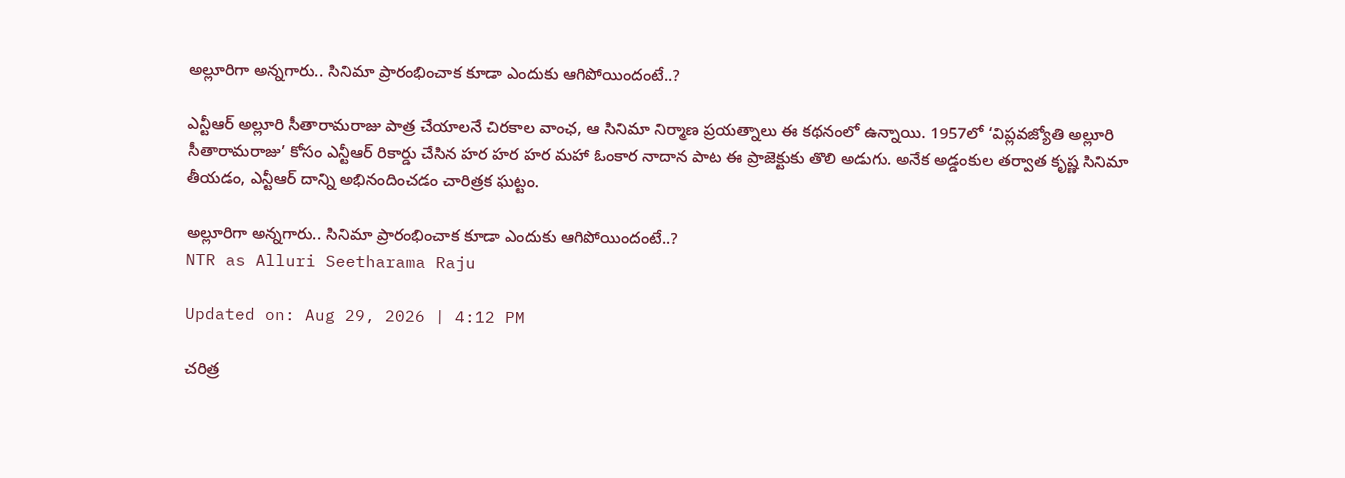అల్లూరిగా అన్నగారు.. సినిమా ప్రారంభించాక కూడా ఎందుకు ఆగిపోయిందంటే..?

ఎన్టీఆర్ అల్లూరి సీతారామరాజు పాత్ర చేయాలనే చిరకాల వాంఛ, ఆ సినిమా నిర్మాణ ప్రయత్నాలు ఈ కథనంలో ఉన్నాయి. 1957లో ‘విప్లవజ్యోతి అల్లూరి సీతారామరాజు’ కోసం ఎన్టీఆర్ రికార్డు చేసిన హర హర హర మహా ఓంకార నాదాన పాట ఈ ప్రాజెక్టుకు తొలి అడుగు. అనేక అడ్డంకుల తర్వాత కృష్ణ సినిమా తీయడం, ఎన్టీఆర్ దాన్ని అభినందించడం చారిత్రక ఘట్టం.

అల్లూరిగా అన్నగారు.. సినిమా ప్రారంభించాక కూడా ఎందుకు ఆగిపోయిందంటే..?
NTR as Alluri Seetharama Raju

Updated on: Aug 29, 2026 | 4:12 PM

చరిత్ర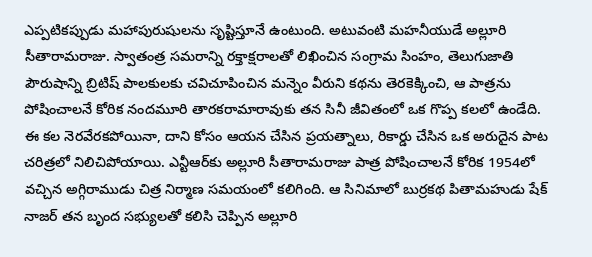ఎప్పటికప్పుడు మహాపురుషులను సృష్టిస్తూనే ఉంటుంది. అటువంటి మహనీయుడే అల్లూరి సీతారామరాజు. స్వాతంత్ర సమరాన్ని రక్తాక్షరాలతో లిఖించిన సంగ్రామ సింహం, తెలుగుజాతి పౌరుషాన్ని బ్రిటిష్ పాలకులకు చవిచూపించిన మన్నెం వీరుని కథను తెరకెక్కించి, ఆ పాత్రను పోషించాలనే కోరిక నందమూరి తారకరామారావుకు తన సినీ జీవితంలో ఒక గొప్ప కలలో ఉండేది. ఈ కల నెరవేరకపోయినా, దాని కోసం ఆయన చేసిన ప్రయత్నాలు, రికార్డు చేసిన ఒక అరుదైన పాట చరిత్రలో నిలిచిపోయాయి. ఎన్టీఆర్‌కు అల్లూరి సీతారామరాజు పాత్ర పోషించాలనే కోరిక 1954లో వచ్చిన అగ్గిరాముడు చిత్ర నిర్మాణ సమయంలో కలిగింది. ఆ సినిమాలో బుర్రకథ పితామహుడు షేక్ నాజర్ తన బృంద సభ్యులతో కలిసి చెప్పిన అల్లూరి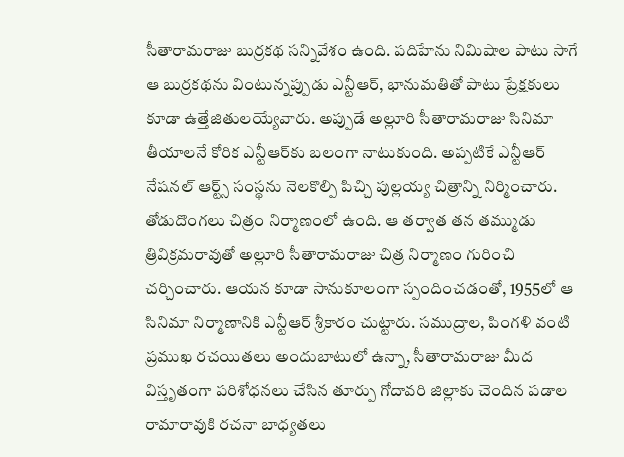సీతారామరాజు బుర్రకథ సన్నివేశం ఉంది. పదిహేను నిమిషాల పాటు సాగే ఆ బుర్రకథను వింటున్నప్పుడు ఎన్టీఆర్, భానుమతితో పాటు ప్రేక్షకులు కూడా ఉత్తేజితులయ్యేవారు. అప్పుడే అల్లూరి సీతారామరాజు సినిమా తీయాలనే కోరిక ఎన్టీఆర్‌కు బలంగా నాటుకుంది. అప్పటికే ఎన్టీఆర్ నేషనల్ ఆర్ట్స్ సంస్థను నెలకొల్పి పిచ్చి పుల్లయ్య చిత్రాన్ని నిర్మించారు. తోడుదొంగలు చిత్రం నిర్మాణంలో ఉంది. ఆ తర్వాత తన తమ్ముడు త్రివిక్రమరావుతో అల్లూరి సీతారామరాజు చిత్ర నిర్మాణం గురించి చర్చించారు. ఆయన కూడా సానుకూలంగా స్పందించడంతో, 1955లో ఆ సినిమా నిర్మాణానికి ఎన్టీఆర్ శ్రీకారం చుట్టారు. సముద్రాల, పింగళి వంటి ప్రముఖ రచయితలు అందుబాటులో ఉన్నా, సీతారామరాజు మీద విస్తృతంగా పరిశోధనలు చేసిన తూర్పు గోదావరి జిల్లాకు చెందిన పడాల రామారావుకి రచనా బాధ్యతలు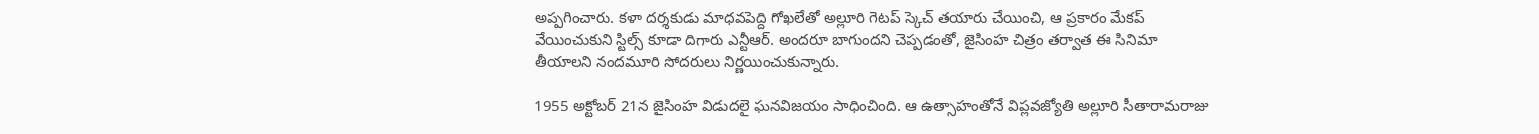అప్పగించారు. కళా దర్శకుడు మాధవపెద్ది గోఖలేతో అల్లూరి గెటప్ స్కెచ్ తయారు చేయించి, ఆ ప్రకారం మేకప్ వేయించుకుని స్టిల్స్ కూడా దిగారు ఎన్టీఆర్. అందరూ బాగుందని చెప్పడంతో, జైసింహ చిత్రం తర్వాత ఈ సినిమా తీయాలని నందమూరి సోదరులు నిర్ణయించుకున్నారు.

1955 అక్టోబర్ 21న జైసింహ విడుదలై ఘనవిజయం సాధించింది. ఆ ఉత్సాహంతోనే విప్లవజ్యోతి అల్లూరి సీతారామరాజు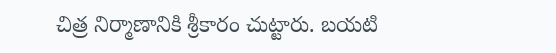చిత్ర నిర్మాణానికి శ్రీకారం చుట్టారు. బయటి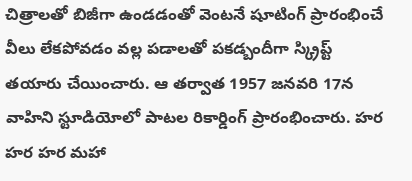చిత్రాలతో బిజీగా ఉండడంతో వెంటనే షూటింగ్ ప్రారంభించే వీలు లేకపోవడం వల్ల పడాలతో పకడ్బందీగా స్క్రిప్ట్ తయారు చేయించారు. ఆ తర్వాత 1957 జనవరి 17న వాహిని స్టూడియోలో పాటల రికార్డింగ్ ప్రారంభించారు. హర హర హర మహా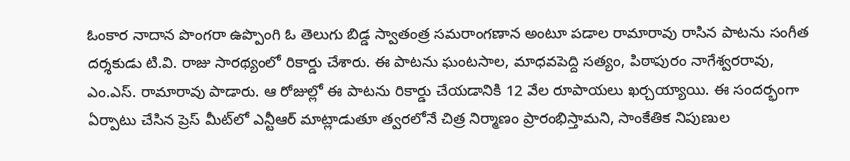ఓంకార నాదాన పొంగరా ఉప్పొంగి ఓ తెలుగు బిడ్డ స్వాతంత్ర సమరాంగణాన అంటూ పడాల రామారావు రాసిన పాటను సంగీత దర్శకుడు టి.వి. రాజు సారథ్యంలో రికార్డు చేశారు. ఈ పాటను ఘంటసాల, మాధవపెద్ది సత్యం, పిఠాపురం నాగేశ్వరరావు, ఎం.ఎస్. రామారావు పాడారు. ఆ రోజుల్లో ఈ పాటను రికార్డు చేయడానికి 12 వేల రూపాయలు ఖర్చయ్యాయి. ఈ సందర్భంగా ఏర్పాటు చేసిన ప్రెస్ మీట్‌లో ఎన్టీఆర్ మాట్లాడుతూ త్వరలోనే చిత్ర నిర్మాణం ప్రారంభిస్తామని, సాంకేతిక నిపుణుల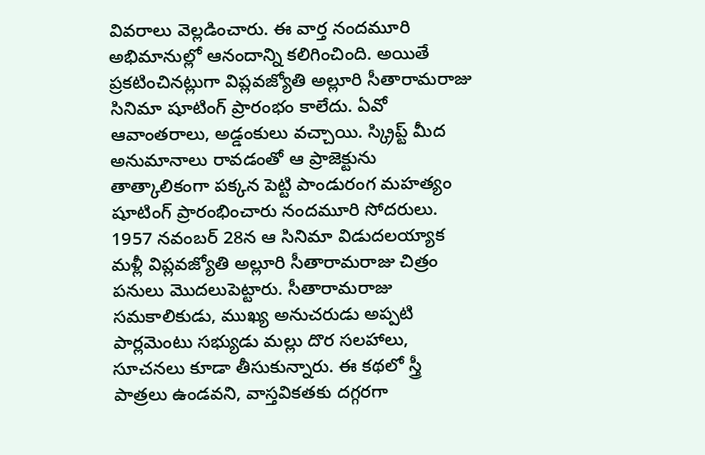వివరాలు వెల్లడించారు. ఈ వార్త నందమూరి అభిమానుల్లో ఆనందాన్ని కలిగించింది. అయితే ప్రకటించినట్లుగా విప్లవజ్యోతి అల్లూరి సీతారామరాజు సినిమా షూటింగ్ ప్రారంభం కాలేదు. ఏవో ఆవాంతరాలు, అడ్డంకులు వచ్చాయి. స్క్రిప్ట్ మీద అనుమానాలు రావడంతో ఆ ప్రాజెక్టును తాత్కాలికంగా పక్కన పెట్టి పాండురంగ మహత్యం షూటింగ్ ప్రారంభించారు నందమూరి సోదరులు. 1957 నవంబర్ 28న ఆ సినిమా విడుదలయ్యాక మళ్లీ విప్లవజ్యోతి అల్లూరి సీతారామరాజు చిత్రం పనులు మొదలుపెట్టారు. సీతారామరాజు సమకాలికుడు, ముఖ్య అనుచరుడు అప్పటి పార్లమెంటు సభ్యుడు మల్లు దొర సలహాలు, సూచనలు కూడా తీసుకున్నారు. ఈ కథలో స్త్రీ పాత్రలు ఉండవని, వాస్తవికతకు దగ్గరగా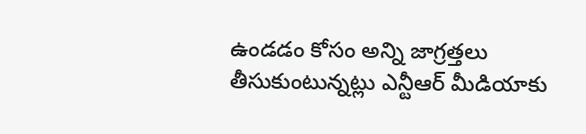ఉండడం కోసం అన్ని జాగ్రత్తలు తీసుకుంటున్నట్లు ఎన్టీఆర్ మీడియాకు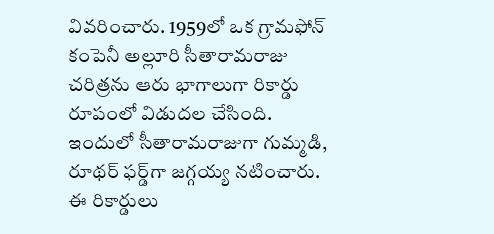వివరించారు. 1959లో ఒక గ్రామఫోన్ కంపెనీ అల్లూరి సీతారామరాజు చరిత్రను ఆరు భాగాలుగా రికార్డు రూపంలో విడుదల చేసింది. ఇందులో సీతారామరాజుగా గుమ్మడి, రూథర్ ఫర్డ్‌గా జగ్గయ్య నటించారు. ఈ రికార్డులు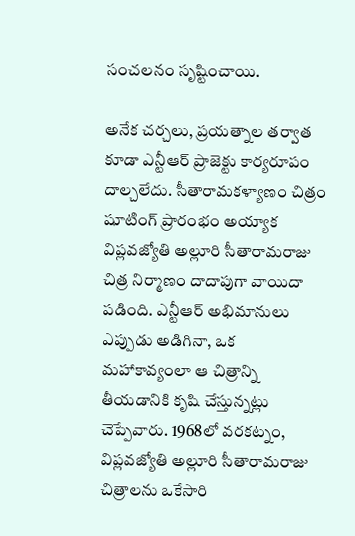సంచలనం సృష్టించాయి.

అనేక చర్చలు, ప్రయత్నాల తర్వాత కూడా ఎన్టీఆర్ ప్రాజెక్టు కార్యరూపం దాల్చలేదు. సీతారామకళ్యాణం చిత్రం షూటింగ్ ప్రారంభం అయ్యాక విప్లవజ్యోతి అల్లూరి సీతారామరాజు చిత్ర నిర్మాణం దాదాపుగా వాయిదా పడింది. ఎన్టీఆర్ అభిమానులు ఎప్పుడు అడిగినా, ఒక మహాకావ్యంలా ఆ చిత్రాన్ని తీయడానికి కృషి చేస్తున్నట్లు చెప్పేవారు. 1968లో వరకట్నం, విప్లవజ్యోతి అల్లూరి సీతారామరాజు చిత్రాలను ఒకేసారి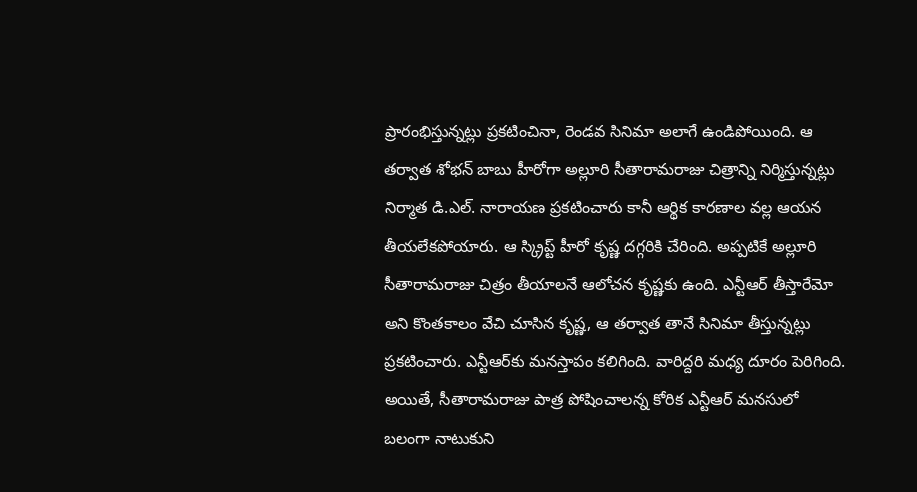ప్రారంభిస్తున్నట్లు ప్రకటించినా, రెండవ సినిమా అలాగే ఉండిపోయింది. ఆ తర్వాత శోభన్ బాబు హీరోగా అల్లూరి సీతారామరాజు చిత్రాన్ని నిర్మిస్తున్నట్లు నిర్మాత డి.ఎల్. నారాయణ ప్రకటించారు కానీ ఆర్థిక కారణాల వల్ల ఆయన తీయలేకపోయారు. ఆ స్క్రిప్ట్ హీరో కృష్ణ దగ్గరికి చేరింది. అప్పటికే అల్లూరి సీతారామరాజు చిత్రం తీయాలనే ఆలోచన కృష్ణకు ఉంది. ఎన్టీఆర్ తీస్తారేమో అని కొంతకాలం వేచి చూసిన కృష్ణ, ఆ తర్వాత తానే సినిమా తీస్తున్నట్లు ప్రకటించారు. ఎన్టీఆర్‌కు మనస్తాపం కలిగింది. వారిద్దరి మధ్య దూరం పెరిగింది. అయితే, సీతారామరాజు పాత్ర పోషించాలన్న కోరిక ఎన్టీఆర్ మనసులో బలంగా నాటుకుని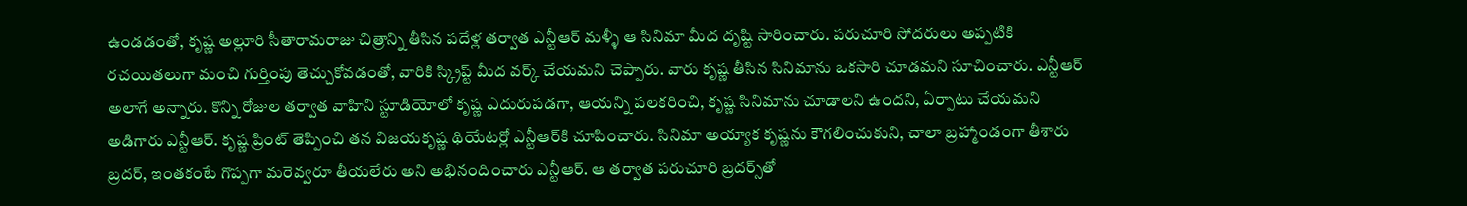ఉండడంతో, కృష్ణ అల్లూరి సీతారామరాజు చిత్రాన్ని తీసిన పదేళ్ల తర్వాత ఎన్టీఆర్ మళ్ళీ ఆ సినిమా మీద దృష్టి సారించారు. పరుచూరి సోదరులు అప్పటికి రచయితలుగా మంచి గుర్తింపు తెచ్చుకోవడంతో, వారికి స్క్రిప్ట్ మీద వర్క్ చేయమని చెప్పారు. వారు కృష్ణ తీసిన సినిమాను ఒకసారి చూడమని సూచించారు. ఎన్టీఆర్ అలాగే అన్నారు. కొన్ని రోజుల తర్వాత వాహిని స్టూడియోలో కృష్ణ ఎదురుపడగా, ఆయన్ని పలకరించి, కృష్ణ సినిమాను చూడాలని ఉందని, ఏర్పాటు చేయమని అడిగారు ఎన్టీఆర్. కృష్ణ ప్రింట్ తెప్పించి తన విజయకృష్ణ థియేటర్లో ఎన్టీఆర్‌కి చూపించారు. సినిమా అయ్యాక కృష్ణను కౌగలించుకుని, చాలా బ్రహ్మాండంగా తీశారు బ్రదర్, ఇంతకంటే గొప్పగా మరెవ్వరూ తీయలేరు అని అభినందించారు ఎన్టీఆర్. ఆ తర్వాత పరుచూరి బ్రదర్స్‌తో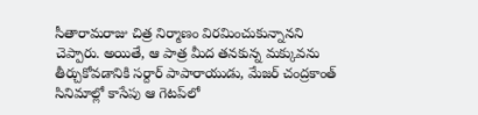సీతారామరాజు చిత్ర నిర్మాణం విరమించుకున్నానని చెప్పారు. అయితే, ఆ పాత్ర మీద తనకున్న మక్కువను తీర్చుకోవడానికి సర్దార్ పాపారాయుడు, మేజర్ చంద్రకాంత్ సినిమాల్లో కాసేపు ఆ గెటప్‌లో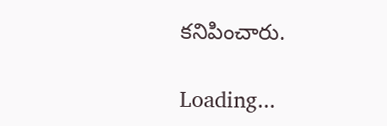కనిపించారు.

Loading...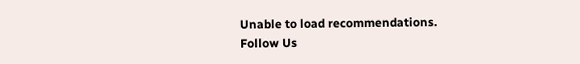Unable to load recommendations.
Follow Us